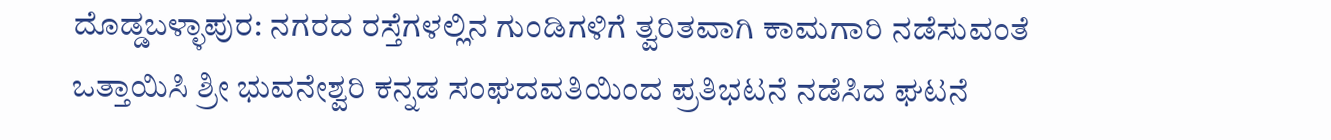ದೊಡ್ಡಬಳ್ಳಾಪುರ: ನಗರದ ರಸ್ತೆಗಳಲ್ಲಿನ ಗುಂಡಿಗಳಿಗೆ ತ್ವರಿತವಾಗಿ ಕಾಮಗಾರಿ ನಡೆಸುವಂತೆ ಒತ್ತಾಯಿಸಿ ಶ್ರೀ ಭುವನೇಶ್ವರಿ ಕನ್ನಡ ಸಂಘದವತಿಯಿಂದ ಪ್ರತಿಭಟನೆ ನಡೆಸಿದ ಘಟನೆ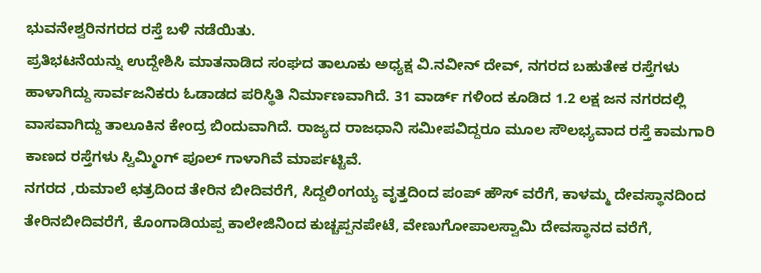ಭುವನೇಶ್ವರಿನಗರದ ರಸ್ತೆ ಬಳಿ ನಡೆಯಿತು.
ಪ್ರತಿಭಟನೆಯನ್ನು ಉದ್ದೇಶಿಸಿ ಮಾತನಾಡಿದ ಸಂಘದ ತಾಲೂಕು ಅಧ್ಯಕ್ಷ ವಿ.ನವೀನ್ ದೇವ್, ನಗರದ ಬಹುತೇಕ ರಸ್ತೆಗಳು ಹಾಳಾಗಿದ್ದು ಸಾರ್ವಜನಿಕರು ಓಡಾಡದ ಪರಿಸ್ಥಿತಿ ನಿರ್ಮಾಣವಾಗಿದೆ. 31 ವಾರ್ಡ್ ಗಳಿಂದ ಕೂಡಿದ 1.2 ಲಕ್ಷ ಜನ ನಗರದಲ್ಲಿ ವಾಸವಾಗಿದ್ದು ತಾಲೂಕಿನ ಕೇಂದ್ರ ಬಿಂದುವಾಗಿದೆ. ರಾಜ್ಯದ ರಾಜಧಾನಿ ಸಮೀಪವಿದ್ದರೂ ಮೂಲ ಸೌಲಭ್ಯವಾದ ರಸ್ತೆ ಕಾಮಗಾರಿ ಕಾಣದ ರಸ್ತೆಗಳು ಸ್ವಿಮ್ಮಿಂಗ್ ಪೂಲ್ ಗಾಳಾಗಿವೆ ಮಾರ್ಪಟ್ಟಿವೆ.
ನಗರದ ,ರುಮಾಲೆ ಛತ್ರದಿಂದ ತೇರಿನ ಬೀದಿವರೆಗೆ, ಸಿದ್ದಲಿಂಗಯ್ಯ ವೃತ್ತದಿಂದ ಪಂಪ್ ಹೌಸ್ ವರೆಗೆ, ಕಾಳಮ್ಮ ದೇವಸ್ಥಾನದಿಂದ ತೇರಿನಬೀದಿವರೆಗೆ, ಕೊಂಗಾಡಿಯಪ್ಪ ಕಾಲೇಜಿನಿಂದ ಕುಚ್ಚಪ್ಪನಪೇಟೆ, ವೇಣುಗೋಪಾಲಸ್ವಾಮಿ ದೇವಸ್ಥಾನದ ವರೆಗೆ,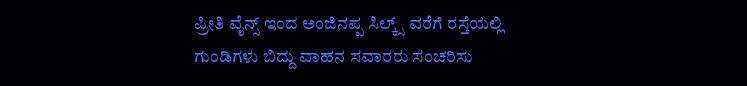ಪ್ರೀತಿ ವೈನ್ಸ್ ಇಂದ ಅಂಜಿನಪ್ಪ ಸಿಲ್ಕ್ಸ್ ವರೆಗೆ ರಸ್ತೆಯಲ್ಲಿ ಗುಂಡಿಗಳು ಬಿದ್ದು ವಾಹನ ಸವಾರರು ಸಂಚರಿಸು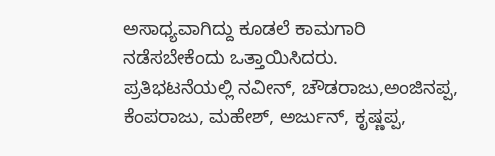ಅಸಾಧ್ಯವಾಗಿದ್ದು ಕೂಡಲೆ ಕಾಮಗಾರಿ ನಡೆಸಬೇಕೆಂದು ಒತ್ತಾಯಿಸಿದರು.
ಪ್ರತಿಭಟನೆಯಲ್ಲಿ ನವೀನ್, ಚೌಡರಾಜು,ಅಂಜಿನಪ್ಪ, ಕೆಂಪರಾಜು, ಮಹೇಶ್, ಅರ್ಜುನ್, ಕೃಷ್ಣಪ್ಪ,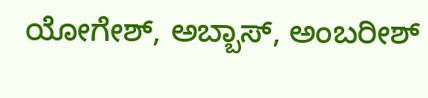ಯೋಗೇಶ್, ಅಬ್ಬಾಸ್, ಅಂಬರೀಶ್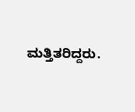ಮತ್ತಿತರಿದ್ದರು.